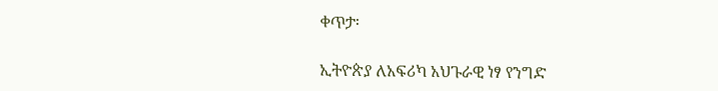ቀጥታ፡

ኢትዮጵያ ለአፍሪካ አህጉራዊ ነፃ የንግድ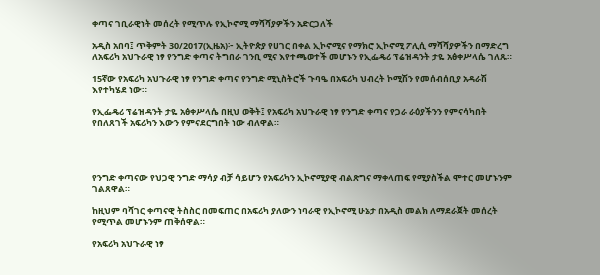ቀጣና ገቢራዊነት መሰረት የሚጥሉ የኢኮኖሚ ማሻሻያዎችን አድርጋለች

አዲስ አበባ፤ ጥቅምት 30/2017(ኢዜአ)፦ ኢትዮጵያ የሀገር በቀል ኢኮኖሚና የማክሮ ኢኮኖሚ ፖሊሲ ማሻሻያዎችን በማድረግ ለአፍሪካ አህጉራዊ ነፃ የንግድ ቀጣና ትግበራ ገንቢ ሚና እየተጫወተች መሆኑን የኢፌዴሪ ፕሬዝዳንት ታዬ አፅቀሥላሴ ገለጹ።

15ኛው የአፍሪካ አህጉራዊ ነፃ የንግድ ቀጣና የንግድ ሚኒስትሮች ጉባዔ በአፍሪካ ህብረት ኮሚሽን የመሰብሰቢያ አዳራሽ እየተካሄደ ነው።

የኢፌዴሪ ፕሬዝዳንት ታዬ አፅቀሥላሴ በዚህ ወቅት፤ የአፍሪካ አህጉራዊ ነፃ የንግድ ቀጣና የጋራ ራዕያችንን የምናሳካበት የበለጸገች አፍሪካን እውን የምናደርግበት ነው ብለዋል።




የንግድ ቀጣናው የህጋዊ ንግድ ማሳያ ብቻ ሳይሆን የአፍሪካን ኢኮኖሚያዊ ብልጽግና ማቀላጠፍ የሚያስችል ሞተር መሆኑንም ገልጸዋል።

ከዚህም ባሻገር ቀጣናዊ ትስስር በመፍጠር በአፍሪካ ያለውን ነባራዊ የኢኮኖሚ ሁኔታ በአዲስ መልክ ለማደራጀት መሰረት የሚጥል መሆኑንም ጠቅሰዋል።

የአፍሪካ አህጉራዊ ነፃ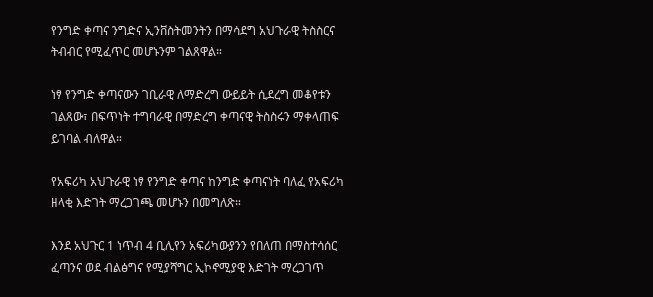የንግድ ቀጣና ንግድና ኢንቨስትመንትን በማሳደግ አህጉራዊ ትስስርና ትብብር የሚፈጥር መሆኑንም ገልጸዋል።

ነፃ የንግድ ቀጣናውን ገቢራዊ ለማድረግ ውይይት ሲደረግ መቆየቱን ገልጸው፣ በፍጥነት ተግባራዊ በማድረግ ቀጣናዊ ትስስሩን ማቀላጠፍ ይገባል ብለዋል።

የአፍሪካ አህጉራዊ ነፃ የንግድ ቀጣና ከንግድ ቀጣናነት ባለፈ የአፍሪካ ዘላቂ እድገት ማረጋገጫ መሆኑን በመግለጽ።

እንደ አህጉር 1 ነጥብ 4 ቢሊየን አፍሪካውያንን የበለጠ በማስተሳሰር ፈጣንና ወደ ብልፅግና የሚያሻግር ኢኮኖሚያዊ እድገት ማረጋገጥ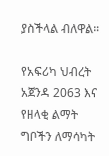ያስችላል ብለዋል።

የአፍሪካ ህብረት አጀንዳ 2063 እና የዘላቂ ልማት ግቦችን ለማሳካት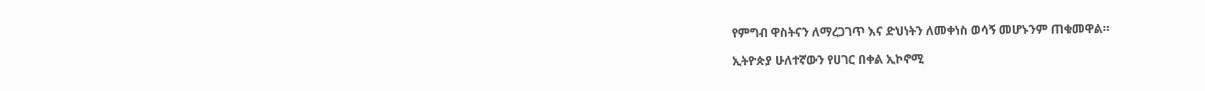የምግብ ዋስትናን ለማረጋገጥ እና ድህነትን ለመቀነስ ወሳኝ መሆኑንም ጠቁመዋል።

ኢትዮጵያ ሁለተኛውን የሀገር በቀል ኢኮኖሚ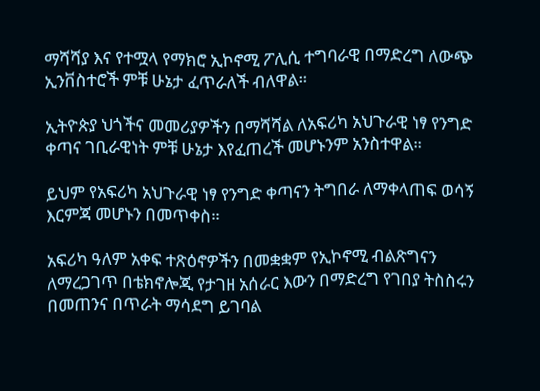ማሻሻያ እና የተሟላ የማክሮ ኢኮኖሚ ፖሊሲ ተግባራዊ በማድረግ ለውጭ ኢንቨስተሮች ምቹ ሁኔታ ፈጥራለች ብለዋል።

ኢትዮጵያ ህጎችና መመሪያዎችን በማሻሻል ለአፍሪካ አህጉራዊ ነፃ የንግድ ቀጣና ገቢራዊነት ምቹ ሁኔታ እየፈጠረች መሆኑንም አንስተዋል።

ይህም የአፍሪካ አህጉራዊ ነፃ የንግድ ቀጣናን ትግበራ ለማቀላጠፍ ወሳኝ እርምጃ መሆኑን በመጥቀስ።

አፍሪካ ዓለም አቀፍ ተጽዕኖዎችን በመቋቋም የኢኮኖሚ ብልጽግናን ለማረጋገጥ በቴክኖሎጂ የታገዘ አሰራር እውን በማድረግ የገበያ ትስስሩን በመጠንና በጥራት ማሳደግ ይገባል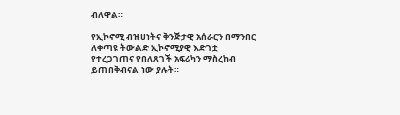ብለዋል።

የኢኮኖሚ ብዝሀነትና ቅንጅታዊ አሰራርን በማንበር ለቀጣዩ ትውልድ ኢኮኖሚያዊ እድገቷ የተረጋገጠና የበለጸገች አፍሪካን ማስረከብ ይጠበቅብናል ነው ያሉት።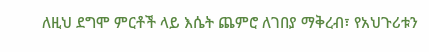ለዚህ ደግሞ ምርቶች ላይ እሴት ጨምሮ ለገበያ ማቅረብ፣ የአህጉሪቱን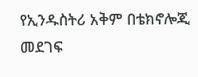የኢንዱስትሪ አቅም በቴክኖሎጂ መደገፍ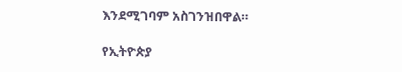እንደሚገባም አስገንዝበዋል።

የኢትዮጵያ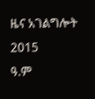ዜና አገልግሎት
2015
ዓ.ም